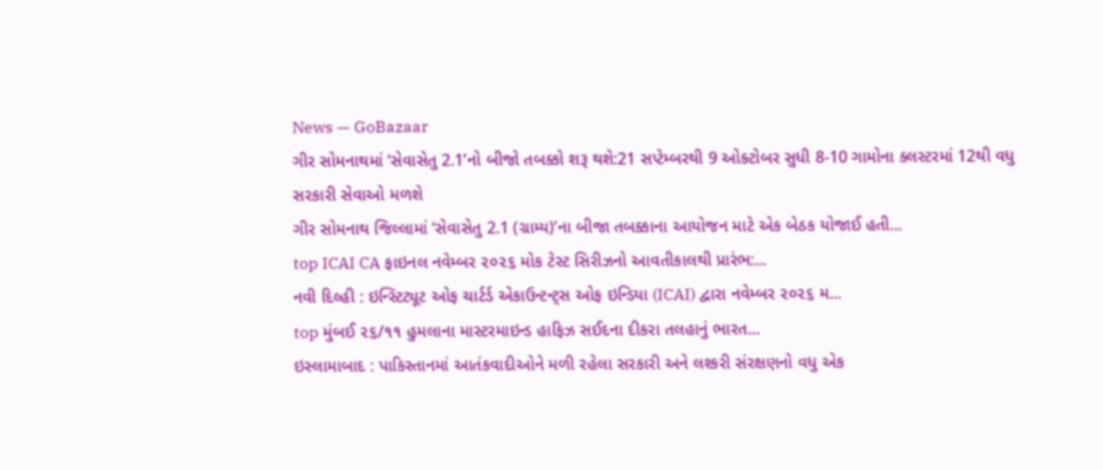News — GoBazaar
ગીર સોમનાથમાં ‘સેવાસેતુ 2.1’નો બીજો તબક્કો શરૂ થશે:21 સપ્ટેમ્બરથી 9 ઓક્ટોબર સુધી 8-10 ગામોના ક્લસ્ટરમાં 12થી વધુ સરકારી સેવાઓ મળશે
ગીર સોમનાથ જિલ્લામાં ‘સેવાસેતુ 2.1 (ગ્રામ્ય)’ના બીજા તબક્કાના આયોજન માટે એક બેઠક યોજાઈ હતી...
top ICAI CA ફાઇનલ નવેમ્બર ૨૦૨૬ મોક ટેસ્ટ સિરીઝનો આવતીકાલથી પ્રારંભ:...
નવી દિલ્હી : ઇન્સ્ટિટ્યૂટ ઓફ ચાર્ટર્ડ એકાઉન્ટન્ટ્સ ઓફ ઇન્ડિયા (ICAI) દ્વારા નવેમ્બર ૨૦૨૬ મ...
top મુંબઈ ૨૬/૧૧ હુમલાના માસ્ટરમાઇન્ડ હાફિઝ સઈદના દીકરા તલહાનું ભારત...
ઇસ્લામાબાદ : પાકિસ્તાનમાં આતંકવાદીઓને મળી રહેલા સરકારી અને લશ્કરી સંરક્ષણનો વધુ એક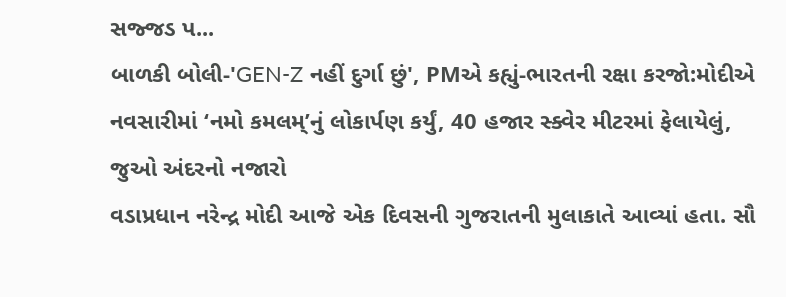સજ્જડ પ...
બાળકી બોલી-'GEN-Z નહીં દુર્ગા છું', PMએ કહ્યું-ભારતની રક્ષા કરજો:મોદીએ નવસારીમાં ‘નમો કમલમ્’નું લોકાર્પણ કર્યું, 40 હજાર સ્ક્વેર મીટરમાં ફેલાયેલું, જુઓ અંદરનો નજારો
વડાપ્રધાન નરેન્દ્ર મોદી આજે એક દિવસની ગુજરાતની મુલાકાતે આવ્યાં હતા. સૌ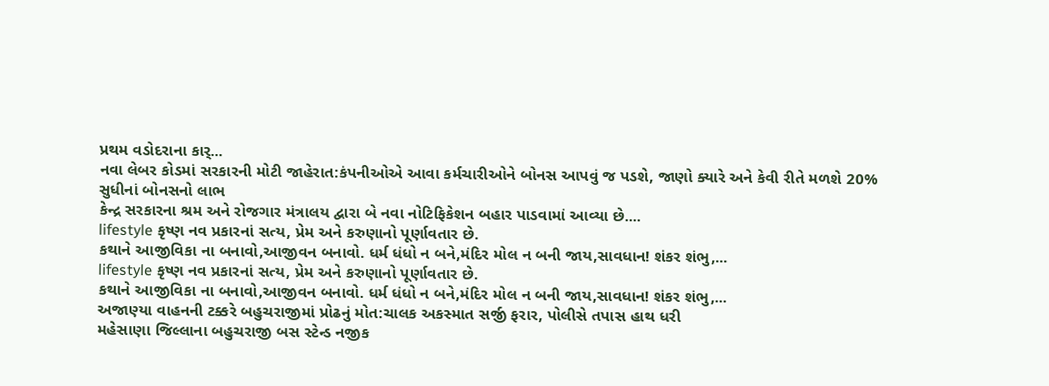પ્રથમ વડોદરાના કાર્...
નવા લેબર કોડમાં સરકારની મોટી જાહેરાત:કંપનીઓએ આવા કર્મચારીઓને બોનસ આપવું જ પડશે, જાણો ક્યારે અને કેવી રીતે મળશે 20% સુધીનાં બોનસનો લાભ
કેન્દ્ર સરકારના શ્રમ અને રોજગાર મંત્રાલય દ્વારા બે નવા નોટિફિકેશન બહાર પાડવામાં આવ્યા છે....
lifestyle કૃષ્ણ નવ પ્રકારનાં સત્ય, પ્રેમ અને કરુણાનો પૂર્ણાવતાર છે.
કથાને આજીવિકા ના બનાવો,આજીવન બનાવો. ધર્મ ધંધો ન બને,મંદિર મોલ ન બની જાય,સાવધાન! શંકર શંભુ,...
lifestyle કૃષ્ણ નવ પ્રકારનાં સત્ય, પ્રેમ અને કરુણાનો પૂર્ણાવતાર છે.
કથાને આજીવિકા ના બનાવો,આજીવન બનાવો. ધર્મ ધંધો ન બને,મંદિર મોલ ન બની જાય,સાવધાન! શંકર શંભુ,...
અજાણ્યા વાહનની ટક્કરે બહુચરાજીમાં પ્રોઢનું મોત:ચાલક અકસ્માત સર્જી ફરાર, પોલીસે તપાસ હાથ ધરી
મહેસાણા જિલ્લાના બહુચરાજી બસ સ્ટેન્ડ નજીક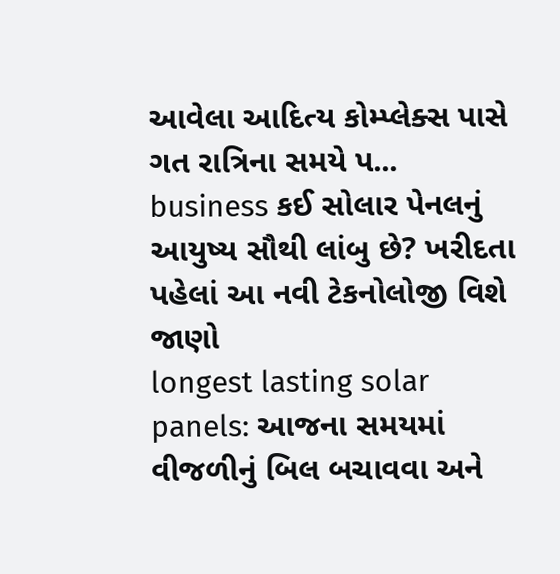આવેલા આદિત્ય કોમ્પ્લેક્સ પાસે ગત રાત્રિના સમયે પ...
business કઈ સોલાર પેનલનું આયુષ્ય સૌથી લાંબુ છે? ખરીદતા પહેલાં આ નવી ટેકનોલોજી વિશે જાણો
longest lasting solar panels: આજના સમયમાં વીજળીનું બિલ બચાવવા અને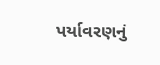પર્યાવરણનું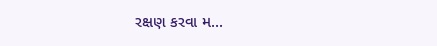રક્ષણ કરવા મ...